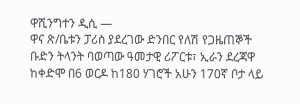ዋሺንግተን ዲሲ —
ዋና ጽ/ቤቱን ፓሪስ ያደረገው ድንበር የለሽ የጋዜጠኞች ቡድን ትላንት ባወጣው ዓመታዊ ሪፖርቱ፣ ኢራን ደረጃዋ ከቀድሞ በ6 ወርዶ ከ180 ሃገሮች አሁን 170ኛ ቦታ ላይ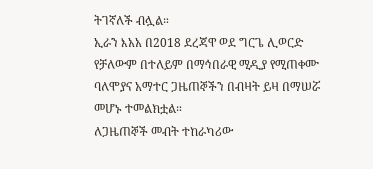ትገኛለች ብሏል።
ኢራን እአአ በ2018 ደረጃዋ ወደ ግርጌ ሊወርድ የቻለውም በተለይም በማኅበራዊ ሚዲያ የሚጠቀሙ ባለሞያና አማተር ጋዜጠኞችን በብዛት ይዛ በማሠሯ መሆኑ ተመልክቷል።
ለጋዜጠኞች መብት ተከራካሪው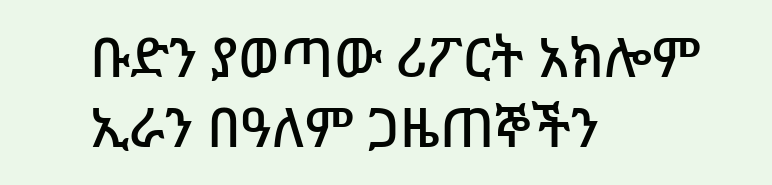ቡድን ያወጣው ሪፖርት አክሎም ኢራን በዓለም ጋዜጠኞችን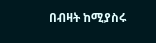በብዛት ከሚያስሩ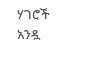ሃገሮች አንዷ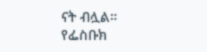ናት ብሏል።
የፌስቡክ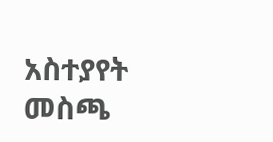አስተያየት መስጫ